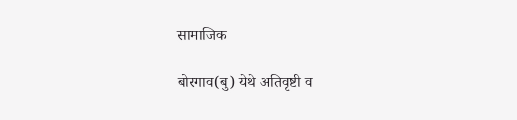सामाजिक

बोरगाव(बु) येथे अतिवृष्टी व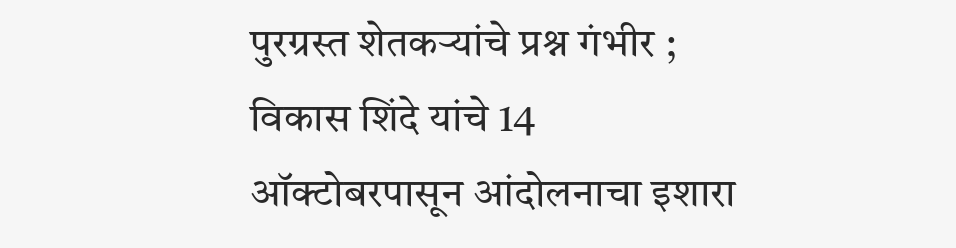पुरग्रस्त शेतकऱ्यांचे प्रश्न गंभीर ; विकास शिंदे यांचे 14 ऑक्टोबरपासून आंदोलनाचा इशारा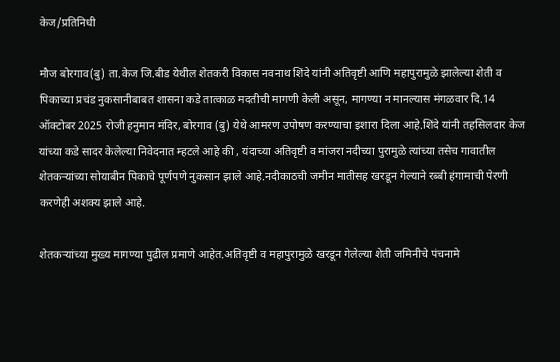केज/प्रतिनिधी

मौज बोरगाव(बु) ता.केज जि.बीड येथील शेतकरी विकास नवनाथ शिंदे यांनी अतिवृष्टी आणि महापुरामुळे झालेल्या शेती व पिकाच्या प्रचंड नुकसानीबाबत शासना कडे तात्काळ मदतीची मागणी केली असून, मागण्या न मानल्यास मंगळवार दि.14 ऑक्टोबर 2025 रोजी हनुमान मंदिर, बोरगाव (बु) येथे आमरण उपोषण करण्याचा इशारा दिला आहे.शिंदे यांनी तहसिलदार केज यांच्या कडे सादर केलेल्या निवेदनात म्हटले आहे की , यंदाच्या अतिवृष्टी व मांजरा नदीच्या पुरामुळे त्यांच्या तसेच गावातील शेतकऱ्यांच्या सोयाबीन पिकाचे पूर्णपणे नुकसान झाले आहे.नदीकाठची जमीन मातीसह खरडून गेल्याने रब्बी हंगामाची पेरणी करणेही अशक्य झाले आहे.

शेतकऱ्यांच्या मुख्य मागण्या पुढील प्रमाणे आहेत.अतिवृष्टी व महापुरामुळे खरडून गेलेल्या शेती जमिनीचे पंचनामे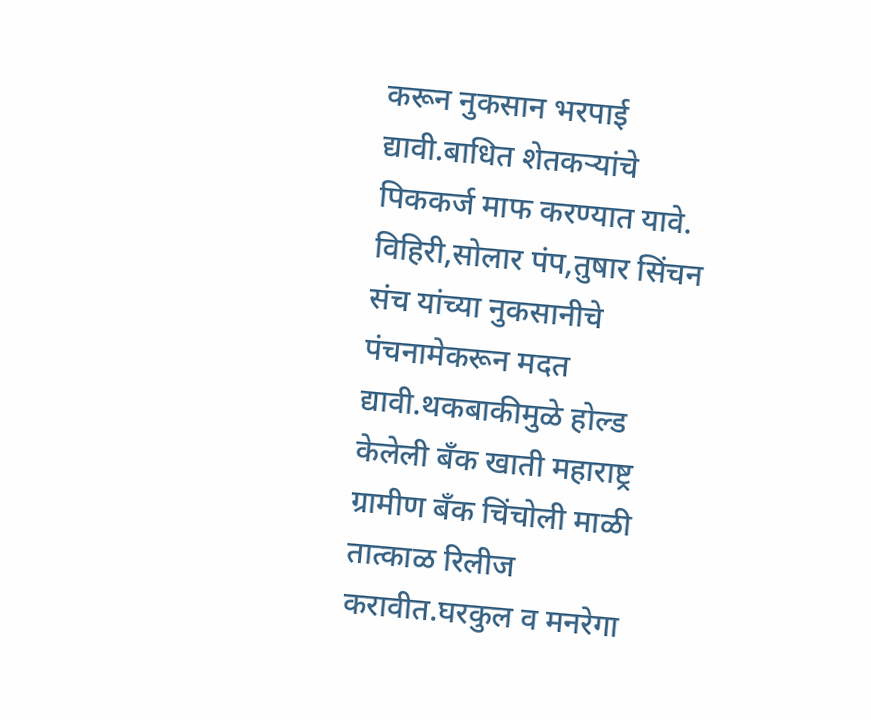करून नुकसान भरपाई द्यावी.बाधित शेतकऱ्यांचे पिककर्ज माफ करण्यात यावे. विहिरी,सोलार पंप,तुषार सिंचन संच यांच्या नुकसानीचे पंचनामेकरून मदत द्यावी.थकबाकीमुळे होल्ड केलेली बँक खाती महाराष्ट्र ग्रामीण बँक चिंचोली माळी तात्काळ रिलीज करावीत.घरकुल व मनरेगा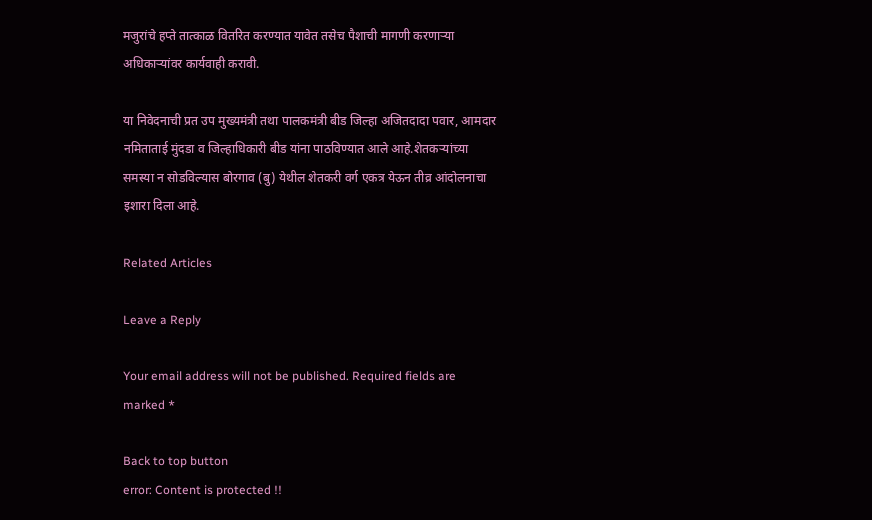मजुरांचे हप्ते तात्काळ वितरित करण्यात यावेत तसेच पैशाची मागणी करणाऱ्या अधिकाऱ्यांवर कार्यवाही करावी.

या निवेदनाची प्रत उप मुख्यमंत्री तथा पालकमंत्री बीड जिल्हा अजितदादा पवार, आमदार नमिताताई मुंदडा व जिल्हाधिकारी बीड यांना पाठविण्यात आले आहे.शेतकऱ्यांच्या समस्या न सोडविल्यास बोरगाव (बु) येथील शेतकरी वर्ग एकत्र येऊन तीव्र आंदोलनाचा इशारा दिला आहे.

Related Articles

Leave a Reply

Your email address will not be published. Required fields are marked *

Back to top button
error: Content is protected !!